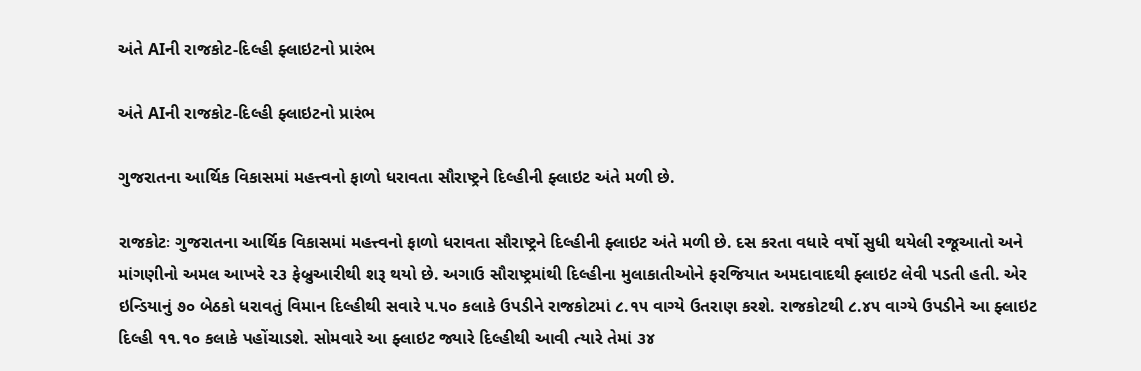અંતે AIની રાજકોટ-દિલ્હી ફ્લાઇટનો પ્રારંભ

અંતે AIની રાજકોટ-દિલ્હી ફ્લાઇટનો પ્રારંભ

ગુજરાતના આર્થિક વિકાસમાં મહત્ત્વનો ફાળો ધરાવતા સૌરાષ્ટ્રને દિલ્હીની ફ્લાઇટ અંતે મળી છે.

રાજકોટઃ ગુજરાતના આર્થિક વિકાસમાં મહત્ત્વનો ફાળો ધરાવતા સૌરાષ્ટ્રને દિલ્હીની ફ્લાઇટ અંતે મળી છે. દસ કરતા વધારે વર્ષો સુધી થયેલી રજૂઆતો અને માંગણીનો અમલ આખરે ૨૩ ફેબ્રુઆરીથી શરૂ થયો છે. અગાઉ સૌરાષ્ટ્રમાંથી દિલ્હીના મુલાકાતીઓને ફરજિયાત અમદાવાદથી ફ્લાઇટ લેવી પડતી હતી. એર ઇન્ડિયાનું ૭૦ બેઠકો ધરાવતું વિમાન દિલ્હીથી સવારે ૫.૫૦ કલાકે ઉપડીને રાજકોટમાં ૮.૧૫ વાગ્યે ઉતરાણ કરશે. રાજકોટથી ૮.૪૫ વાગ્યે ઉપડીને આ ફ્લાઇટ દિલ્હી ૧૧.૧૦ કલાકે પહોંચાડશે. સોમવારે આ ફ્લાઇટ જ્યારે દિલ્હીથી આવી ત્યારે તેમાં ૩૪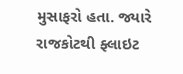મુસાફરો હતા. જ્યારે રાજકોટથી ફ્લાઇટ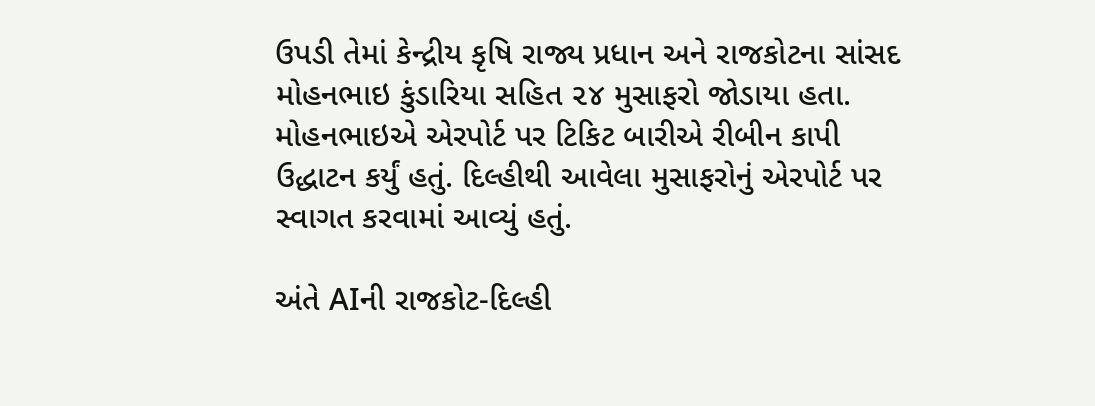ઉપડી તેમાં કેન્દ્રીય કૃષિ રાજ્ય પ્રધાન અને રાજકોટના સાંસદ મોહનભાઇ કુંડારિયા સહિત ૨૪ મુસાફરો જોડાયા હતા. મોહનભાઇએ એરપોર્ટ પર ટિકિટ બારીએ રીબીન કાપી ઉદ્ધાટન કર્યું હતું. દિલ્હીથી આવેલા મુસાફરોનું એરપોર્ટ પર સ્વાગત કરવામાં આવ્યું હતું.

અંતે AIની રાજકોટ-દિલ્હી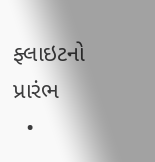ફ્લાઇટનો પ્રારંભ
  •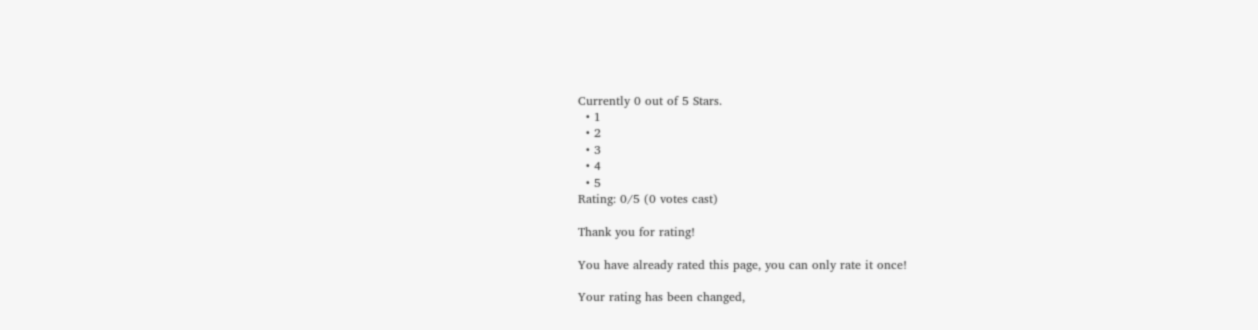Currently 0 out of 5 Stars.
  • 1
  • 2
  • 3
  • 4
  • 5
Rating: 0/5 (0 votes cast)

Thank you for rating!

You have already rated this page, you can only rate it once!

Your rating has been changed,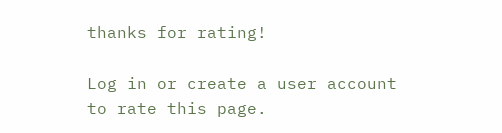thanks for rating!

Log in or create a user account to rate this page.